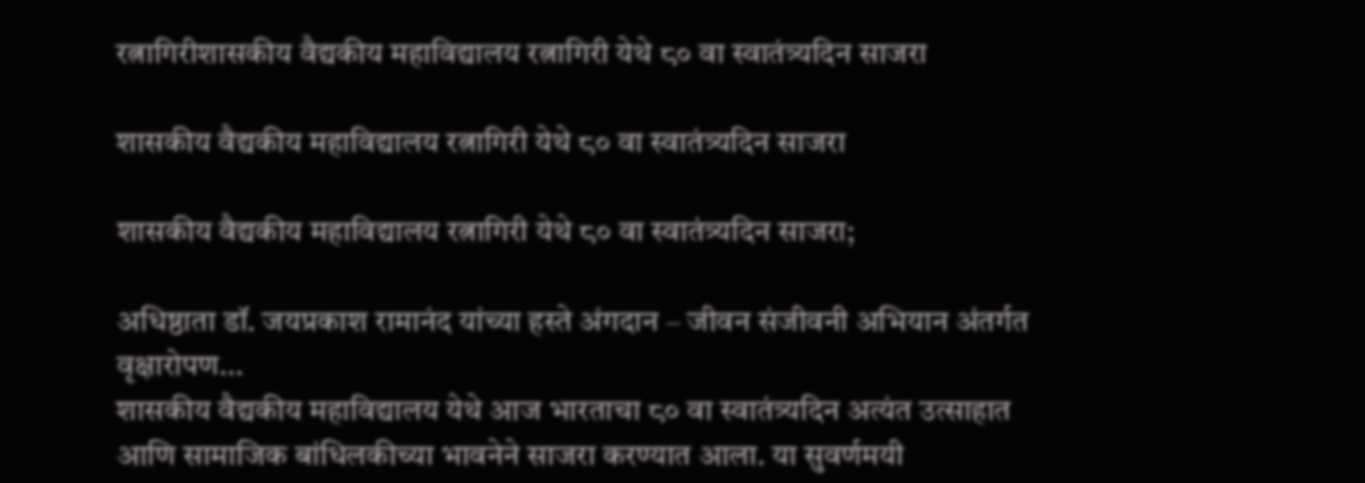रत्नागिरीशासकीय वैद्यकीय महाविद्यालय रत्नागिरी येथे ८० वा स्वातंत्र्यदिन साजरा

शासकीय वैद्यकीय महाविद्यालय रत्नागिरी येथे ८० वा स्वातंत्र्यदिन साजरा

शासकीय वैद्यकीय महाविद्यालय रत्नागिरी येथे ८० वा स्वातंत्र्यदिन साजरा;

अधिष्ठाता डॉ. जयप्रकाश रामानंद यांच्या हस्ते अंगदान – जीवन संजीवनी अभियान अंतर्गत वृक्षारोपण…
शासकीय वैद्यकीय महाविद्यालय येथे आज भारताचा ८० वा स्वातंत्र्यदिन अत्यंत उत्साहात आणि सामाजिक बांधिलकीच्या भावनेने साजरा करण्यात आला. या सुवर्णमयी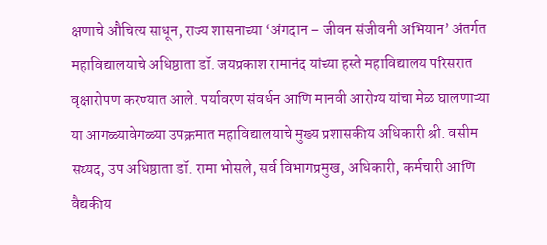क्षणाचे औचित्य साधून, राज्य शासनाच्या ‘अंगदान – जीवन संजीवनी अभियान’ अंतर्गत महाविद्यालयाचे अधिष्ठाता डॉ. जयप्रकाश रामानंद यांच्या हस्ते महाविद्यालय परिसरात वृक्षारोपण करण्यात आले. पर्यावरण संवर्धन आणि मानवी आरोग्य यांचा मेळ घालणाऱ्या या आगळ्यावेगळ्या उपक्रमात महाविद्यालयाचे मुख्य प्रशासकीय अधिकारी श्री. वसीम सय्यद, उप अधिष्ठाता डॉ. रामा भोसले, सर्व विभागप्रमुख, अधिकारी, कर्मचारी आणि वैद्यकीय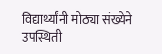विद्यार्थ्यांनी मोठ्या संख्येने उपस्थिती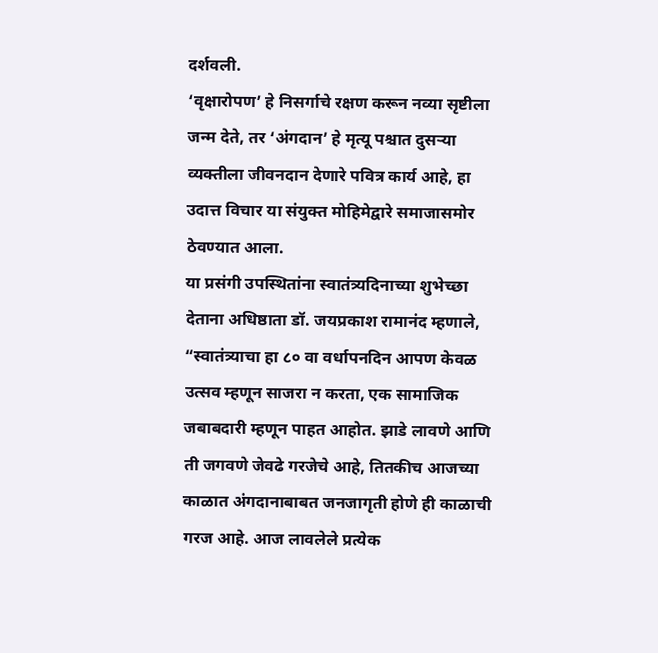दर्शवली.
‘वृक्षारोपण’ हे निसर्गाचे रक्षण करून नव्या सृष्टीला जन्म देते, तर ‘अंगदान’ हे मृत्यू पश्चात दुसऱ्या व्यक्तीला जीवनदान देणारे पवित्र कार्य आहे, हा उदात्त विचार या संयुक्त मोहिमेद्वारे समाजासमोर ठेवण्यात आला.
या प्रसंगी उपस्थितांना स्वातंत्र्यदिनाच्या शुभेच्छा देताना अधिष्ठाता डॉ. जयप्रकाश रामानंद म्हणाले, “स्वातंत्र्याचा हा ८० वा वर्धापनदिन आपण केवळ उत्सव म्हणून साजरा न करता, एक सामाजिक जबाबदारी म्हणून पाहत आहोत. झाडे लावणे आणि ती जगवणे जेवढे गरजेचे आहे, तितकीच आजच्या काळात अंगदानाबाबत जनजागृती होणे ही काळाची गरज आहे. आज लावलेले प्रत्येक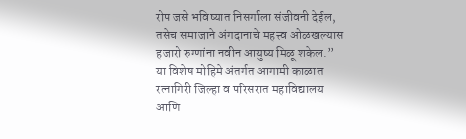रोप जसे भविष्यात निसर्गाला संजीवनी देईल, तसेच समाजाने अंगदानाचे महत्त्व ओळखल्यास हजारो रुग्णांना नवीन आयुष्य मिळू शकेल.” या विशेष मोहिमे अंतर्गत आगामी काळात रत्नागिरी जिल्हा व परिसरात महाविद्यालय आणि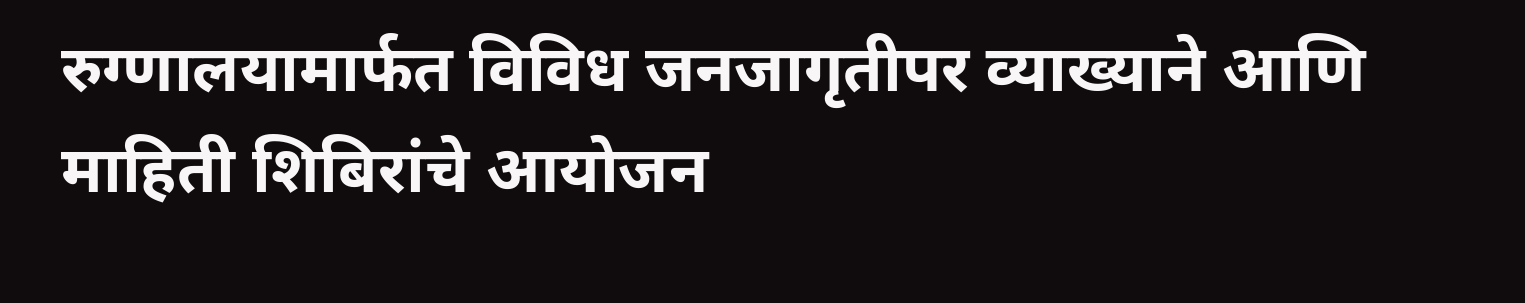रुग्णालयामार्फत विविध जनजागृतीपर व्याख्याने आणि माहिती शिबिरांचे आयोजन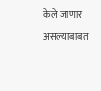केले जाणार असल्याबाबत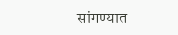सांगण्यात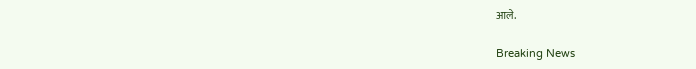आले.

Breaking News